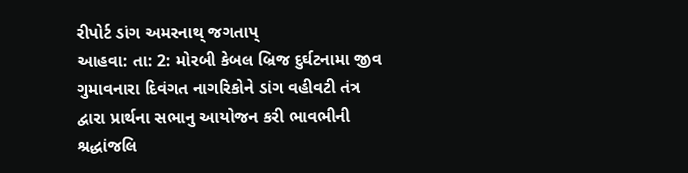રીપોર્ટ ડાંગ અમરનાથ્ જગતાપ્
આહવા: તા: 2: મોરબી કેબલ બ્રિજ દુર્ઘટનામા જીવ ગુમાવનારા દિવંગત નાગરિકોને ડાંગ વહીવટી તંત્ર દ્વારા પ્રાર્થના સભાનુ આયોજન કરી ભાવભીની શ્રદ્ધાંજલિ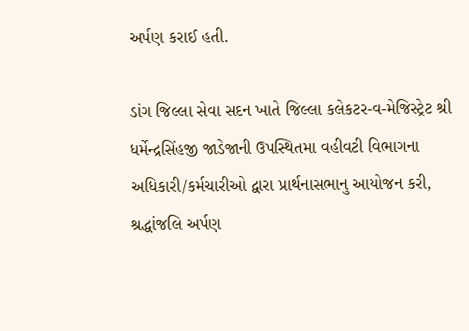અર્પણ કરાઈ હતી.

ડાંગ જિલ્લા સેવા સદન ખાતે જિલ્લા કલેકટર-વ-મેજિસ્ટ્રેટ શ્રી ધર્મેન્દ્રસિંહજી જાડેજાની ઉપસ્થિતમા વહીવટી વિભાગના અધિકારી/કર્મચારીઓ દ્વારા પ્રાર્થનાસભાનુ આયોજન કરી, શ્રદ્ધાંજલિ અર્પણ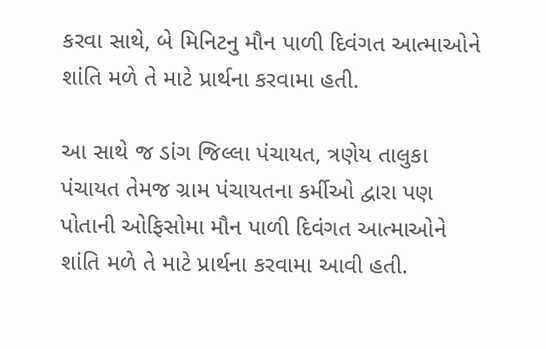કરવા સાથે, બે મિનિટનુ મૌન પાળી દિવંગત આત્માઓને શાંતિ મળે તે માટે પ્રાર્થના કરવામા હતી.

આ સાથે જ ડાંગ જિલ્લા પંચાયત, ત્રણેય તાલુકા પંચાયત તેમજ ગ્રામ પંચાયતના કર્મીઓ દ્વારા પણ પોતાની ઓફિસોમા મૌન પાળી દિવંગત આત્માઓને શાંતિ મળે તે માટે પ્રાર્થના કરવામા આવી હતી.